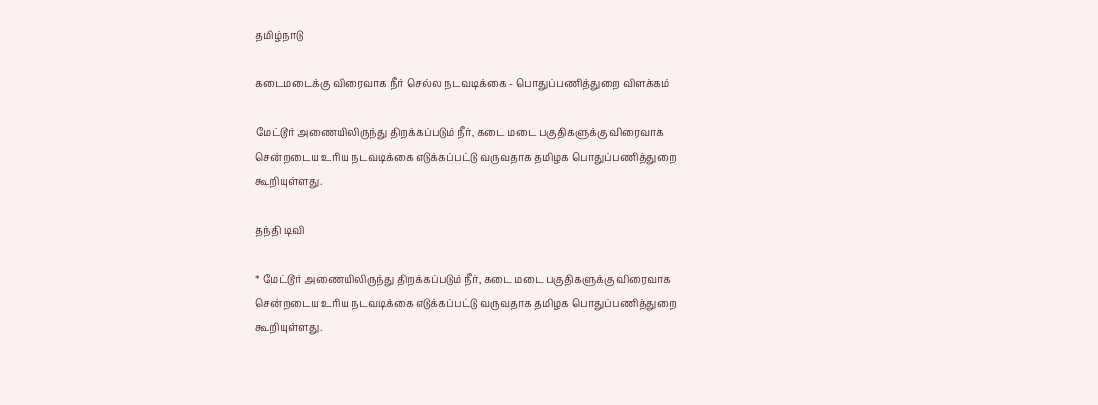தமிழ்நாடு

கடைமடைக்கு விரைவாக நீர் செல்ல நடவடிக்கை - பொதுப்பணித்துறை விளக்கம்

மேட்டூர் அணையிலிருந்து திறக்கப்படும் நீர், கடை மடை பகுதிகளுக்கு விரைவாக சென்றடைய உரிய நடவடிக்கை எடுக்கப்பட்டு வருவதாக தமிழக பொதுப்பணித்துறை கூறியுள்ளது.

தந்தி டிவி

* மேட்டூர் அணையிலிருந்து திறக்கப்படும் நீர், கடை மடை பகுதிகளுக்கு விரைவாக சென்றடைய உரிய நடவடிக்கை எடுக்கப்பட்டு வருவதாக தமிழக பொதுப்பணித்துறை கூறியுள்ளது.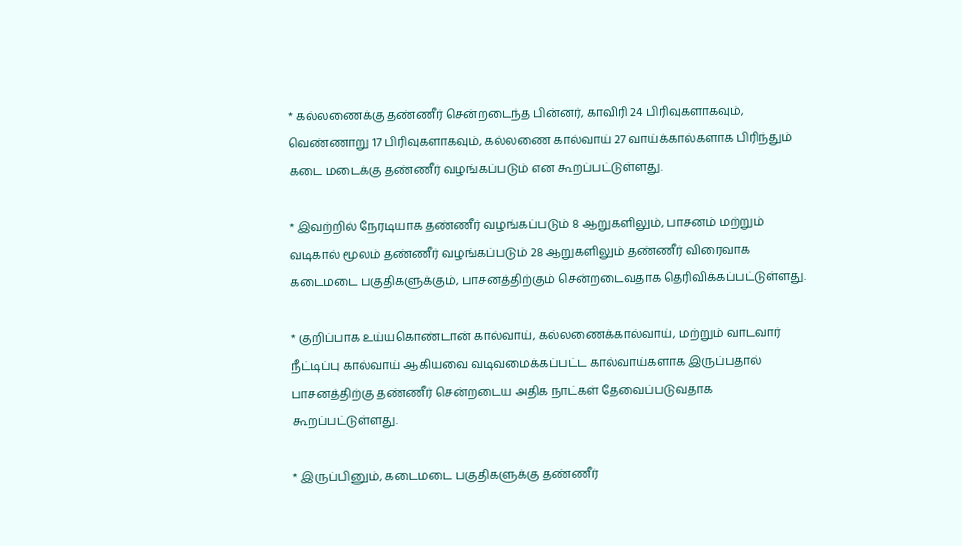* கல்லணைக்கு தண்ணீர் சென்றடைந்த பின்னர், காவிரி 24 பிரிவுகளாகவும், வெண்ணாறு 17 பிரிவுகளாகவும், கல்லணை கால்வாய் 27 வாய்க்கால்களாக பிரிந்தும் கடை மடைக்கு தண்ணீர் வழங்கப்படும் என கூறப்பட்டுள்ளது.

* இவற்றில் நேரடியாக தண்ணீர் வழங்கப்படும் 8 ஆறுகளிலும், பாசனம் மற்றும் வடிகால் மூலம் தண்ணீர் வழங்கப்படும் 28 ஆறுகளிலும் தண்ணீர் விரைவாக கடைமடை பகுதிகளுக்கும், பாசனத்திற்கும் சென்றடைவதாக தெரிவிக்கப்பட்டுள்ளது.

* குறிப்பாக உய்யகொண்டான் கால்வாய், கல்லணைக்கால்வாய், மற்றும் வாடவார் நீட்டிப்பு கால்வாய் ஆகியவை வடிவமைக்கப்பட்ட கால்வாய்களாக இருப்பதால் பாசனத்திற்கு தண்ணீர் சென்றடைய அதிக நாட்கள் தேவைப்படுவதாக கூறப்பட்டுள்ளது.

* இருப்பினும், கடைமடை பகுதிகளுக்கு தண்ணீர்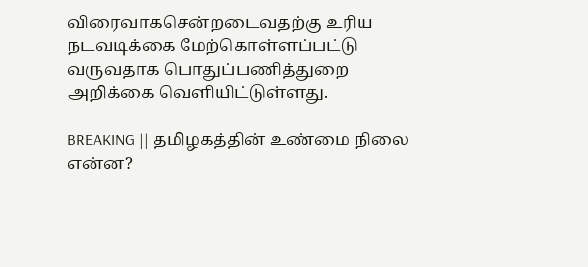விரைவாகசென்றடைவதற்கு உரிய நடவடிக்கை மேற்கொள்ளப்பட்டு வருவதாக பொதுப்பணித்துறை அறிக்கை வெளியிட்டுள்ளது.

BREAKING || தமிழகத்தின் உண்மை நிலை என்ன?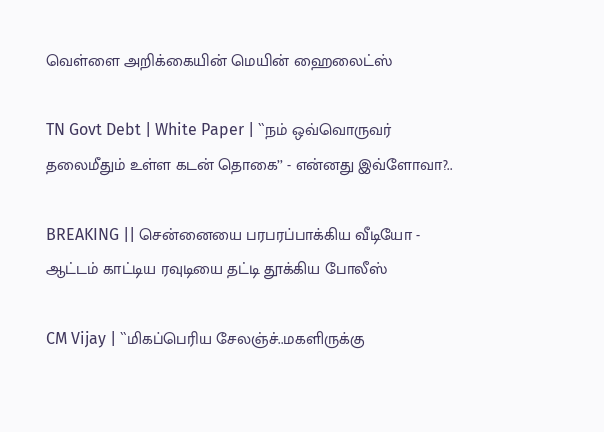வெள்ளை அறிக்கையின் மெயின் ஹைலைட்ஸ்

TN Govt Debt | White Paper | ``நம் ஒவ்வொருவர் தலைமீதும் உள்ள கடன் தொகை’’ - என்னது இவ்ளோவா?..

BREAKING || சென்னையை பரபரப்பாக்கிய வீடியோ - ஆட்டம் காட்டிய ரவுடியை தட்டி தூக்கிய போலீஸ்

CM Vijay | ``மிகப்பெரிய சேலஞ்ச்..மகளிருக்கு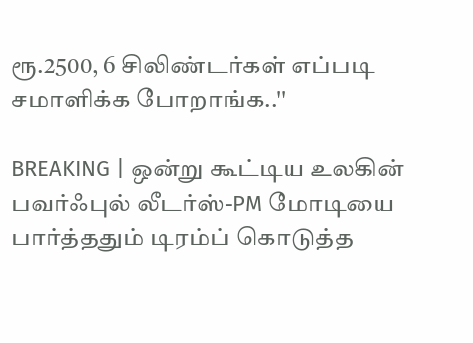ரூ.2500, 6 சிலிண்டர்கள் எப்படி சமாளிக்க போறாங்க..''

BREAKING | ஒன்று கூட்டிய உலகின் பவர்ஃபுல் லீடர்ஸ்-PM மோடியை பார்த்ததும் டிரம்ப் கொடுத்த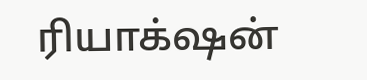ரியாக்‌ஷன்